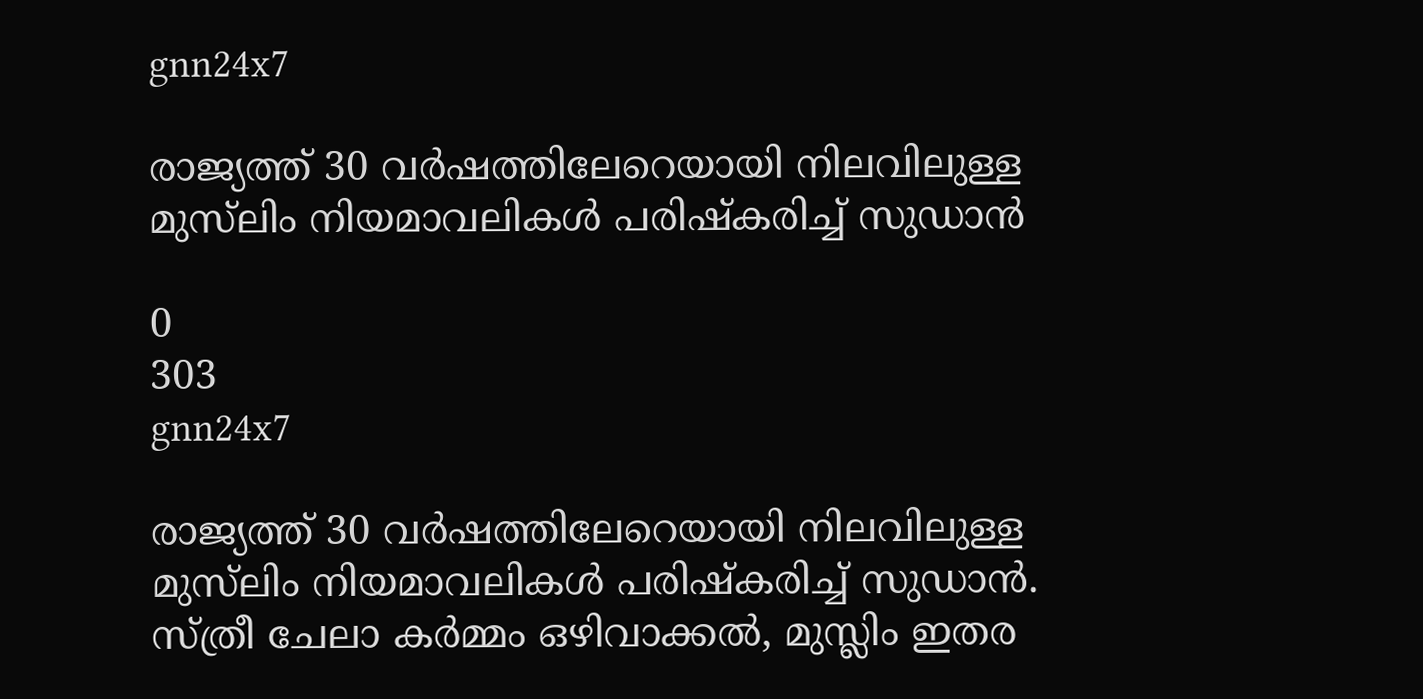gnn24x7

രാജ്യത്ത് 30 വര്‍ഷത്തിലേറെയായി നിലവിലുള്ള മുസ്‌ലിം നിയമാവലികള്‍ പരിഷ്‌കരിച്ച് സുഡാന്‍

0
303
gnn24x7

രാജ്യത്ത് 30 വര്‍ഷത്തിലേറെയായി നിലവിലുള്ള മുസ്‌ലിം നിയമാവലികള്‍ പരിഷ്‌കരിച്ച് സുഡാന്‍. സ്ത്രീ ചേലാ കര്‍മ്മം ഒഴിവാക്കല്‍, മുസ്ലിം ഇതര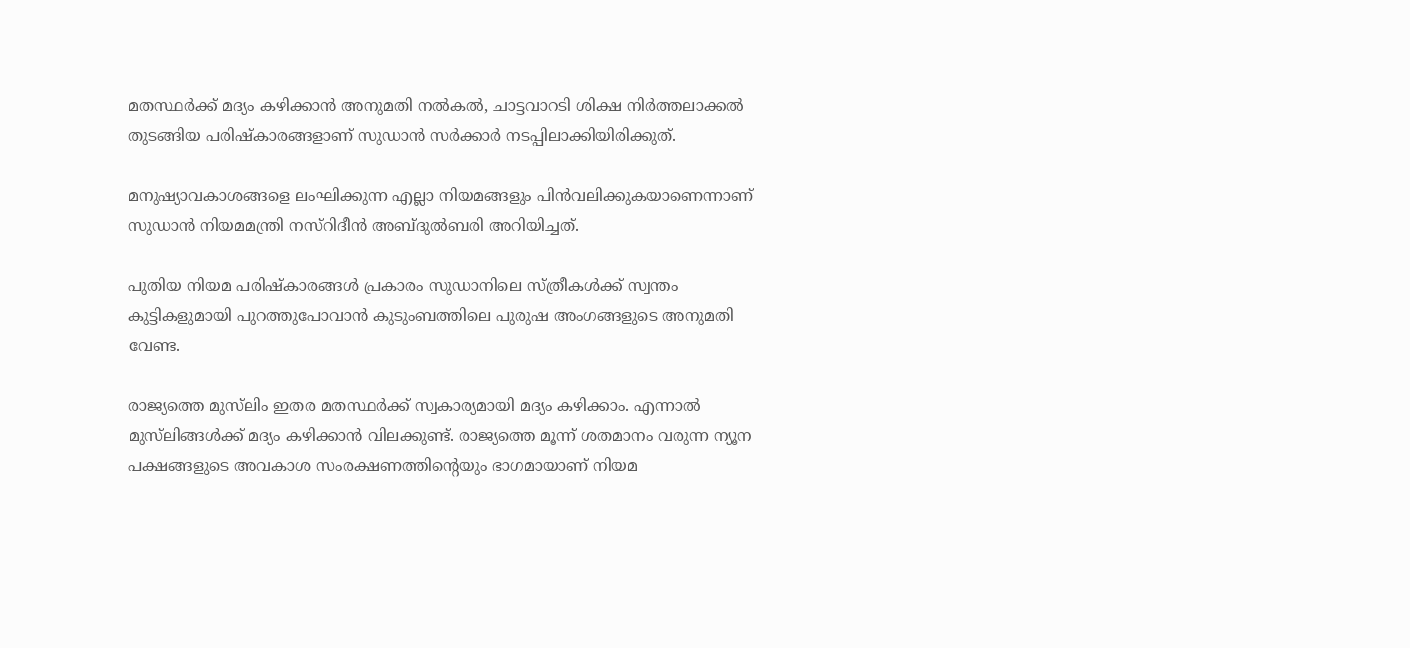മതസ്ഥര്‍ക്ക് മദ്യം കഴിക്കാന്‍ അനുമതി നല്‍കല്‍, ചാട്ടവാറടി ശിക്ഷ നിര്‍ത്തലാക്കല്‍ തുടങ്ങിയ പരിഷ്‌കാരങ്ങളാണ് സുഡാന്‍ സര്‍ക്കാര്‍ നടപ്പിലാക്കിയിരിക്കുത്.

മനുഷ്യാവകാശങ്ങളെ ലംഘിക്കുന്ന എല്ലാ നിയമങ്ങളും പിന്‍വലിക്കുകയാണെന്നാണ് സുഡാന്‍ നിയമമന്ത്രി നസ്‌റിദീന്‍ അബ്ദുല്‍ബരി അറിയിച്ചത്.

പുതിയ നിയമ പരിഷ്‌കാരങ്ങള്‍ പ്രകാരം സുഡാനിലെ സ്ത്രീകള്‍ക്ക് സ്വന്തം കുട്ടികളുമായി പുറത്തുപോവാന്‍ കുടുംബത്തിലെ പുരുഷ അംഗങ്ങളുടെ അനുമതി വേണ്ട.

രാജ്യത്തെ മുസ്‌ലിം ഇതര മതസ്ഥര്‍ക്ക് സ്വകാര്യമായി മദ്യം കഴിക്കാം. എന്നാല്‍ മുസ്‌ലിങ്ങള്‍ക്ക് മദ്യം കഴിക്കാന്‍ വിലക്കുണ്ട്. രാജ്യത്തെ മൂന്ന് ശതമാനം വരുന്ന ന്യൂന പക്ഷങ്ങളുടെ അവകാശ സംരക്ഷണത്തിന്റെയും ഭാഗമായാണ് നിയമ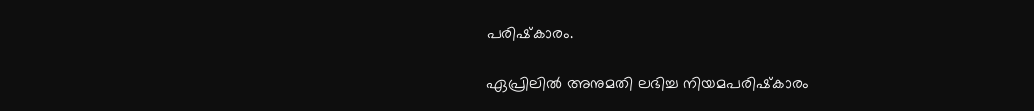പരിഷ്‌കാരം.

ഏപ്രിലില്‍ അനുമതി ലഭിച്ച നിയമപരിഷ്‌കാരം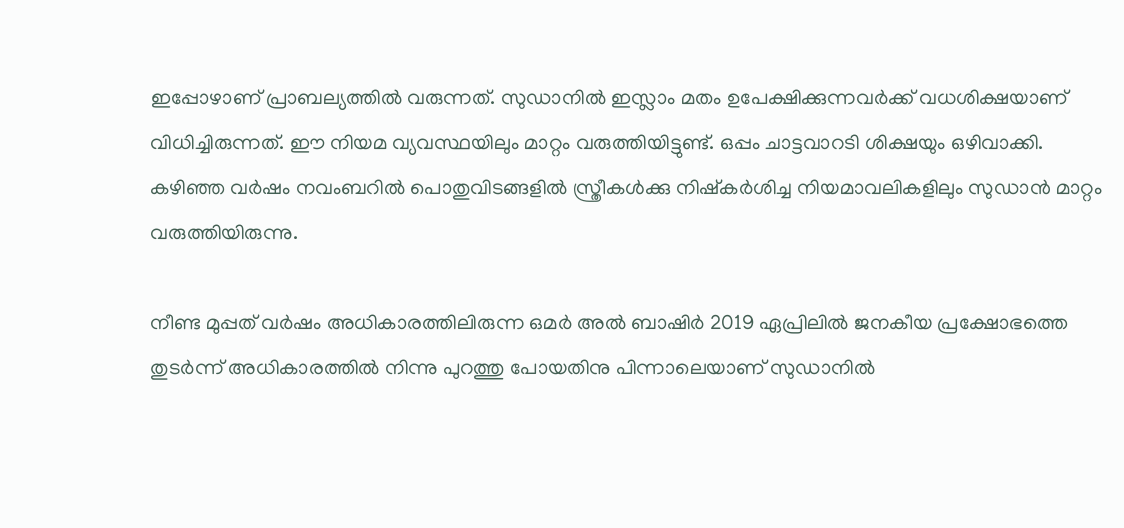ഇപ്പോഴാണ് പ്രാബല്യത്തില്‍ വരുന്നത്. സുഡാനില്‍ ഇസ്ലാം മതം ഉപേക്ഷിക്കുന്നവര്‍ക്ക് വധശിക്ഷയാണ് വിധിച്ചിരുന്നത്. ഈ നിയമ വ്യവസ്ഥയിലും മാറ്റം വരുത്തിയിട്ടുണ്ട്. ഒപ്പം ചാട്ടവാറടി ശിക്ഷയും ഒഴിവാക്കി. കഴിഞ്ഞ വര്‍ഷം നവംബറില്‍ പൊതുവിടങ്ങളില്‍ സ്ത്രീകള്‍ക്കു നിഷ്‌കര്‍ശിച്ച നിയമാവലികളിലും സുഡാന്‍ മാറ്റം വരുത്തിയിരുന്നു.

നീണ്ട മുപ്പത് വര്‍ഷം അധികാരത്തിലിരുന്ന ഒമര്‍ അല്‍ ബാഷിര്‍ 2019 ഏപ്രിലില്‍ ജനകീയ പ്രക്ഷോഭത്തെ തുടര്‍ന്ന് അധികാരത്തില്‍ നിന്നു പുറത്തു പോയതിനു പിന്നാലെയാണ് സുഡാനില്‍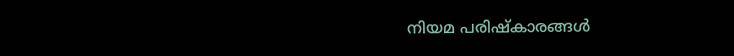നിയമ പരിഷ്‌കാരങ്ങള്‍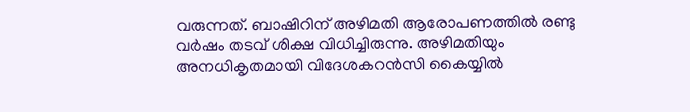വരുന്നത്. ബാഷിറിന് അഴിമതി ആരോപണത്തില്‍ രണ്ടു വര്‍ഷം തടവ് ശിക്ഷ വിധിച്ചിരുന്നു. അഴിമതിയും അനധികൃതമായി വിദേശകറന്‍സി കൈയ്യില്‍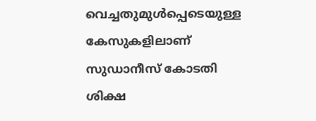വെച്ചതുമുള്‍പ്പെടെയുള്ള കേസുകളിലാണ് സുഡാനീസ് കോടതി ശിക്ഷ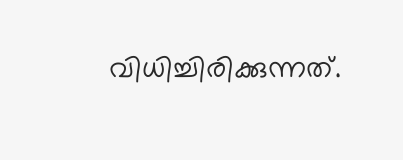വിധിച്ചിരിക്കുന്നത്.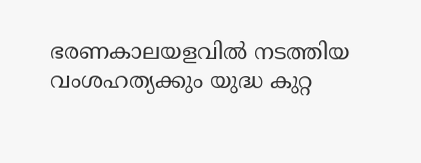ഭരണകാലയളവില്‍ നടത്തിയ വംശഹത്യക്കും യുദ്ധ കുറ്റ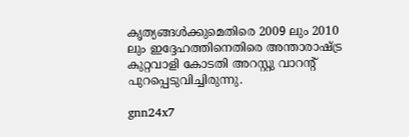കൃത്യങ്ങള്‍ക്കുമെതിരെ 2009 ലും 2010 ലും ഇദ്ദേഹത്തിനെതിരെ അന്താരാഷ്ട്ര കുറ്റവാളി കോടതി അറസ്റ്റു വാറന്റ് പുറപ്പെടുവിച്ചിരുന്നു.

gnn24x7